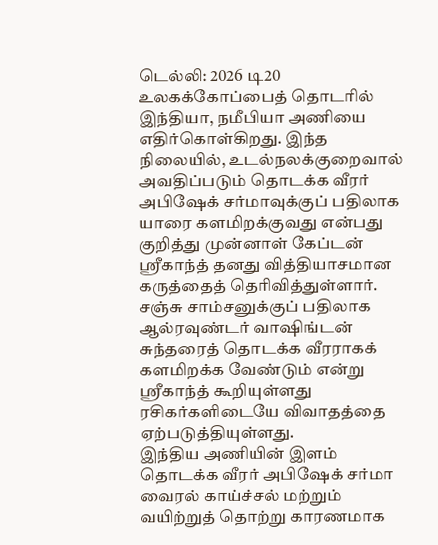டெல்லி: 2026 டி20 உலகக்கோப்பைத் தொடரில் இந்தியா, நமீபியா அணியை எதிர்கொள்கிறது. இந்த நிலையில், உடல்நலக்குறைவால் அவதிப்படும் தொடக்க வீரர் அபிஷேக் சர்மாவுக்குப் பதிலாக யாரை களமிறக்குவது என்பது குறித்து முன்னாள் கேப்டன் ஸ்ரீகாந்த் தனது வித்தியாசமான கருத்தைத் தெரிவித்துள்ளார். சஞ்சு சாம்சனுக்குப் பதிலாக ஆல்ரவுண்டர் வாஷிங்டன் சுந்தரைத் தொடக்க வீரராகக் களமிறக்க வேண்டும் என்று ஸ்ரீகாந்த் கூறியுள்ளது ரசிகர்களிடையே விவாதத்தை ஏற்படுத்தியுள்ளது.
இந்திய அணியின் இளம் தொடக்க வீரர் அபிஷேக் சர்மா வைரல் காய்ச்சல் மற்றும் வயிற்றுத் தொற்று காரணமாக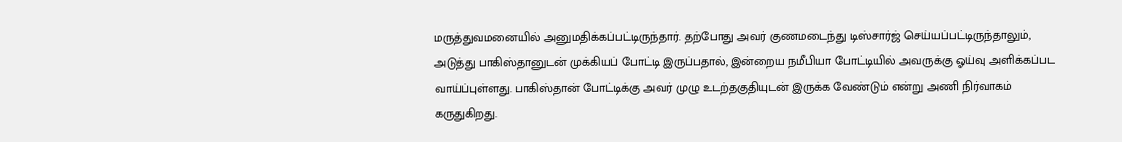மருத்துவமனையில் அனுமதிக்கப்பட்டிருந்தார். தற்போது அவர் குணமடைந்து டிஸ்சார்ஜ் செய்யப்பட்டிருந்தாலும், அடுத்து பாகிஸ்தானுடன் முக்கியப் போட்டி இருப்பதால், இன்றைய நமீபியா போட்டியில் அவருக்கு ஓய்வு அளிக்கப்பட வாய்ப்புள்ளது. பாகிஸ்தான் போட்டிக்கு அவர் முழு உடற்தகுதியுடன் இருக்க வேண்டும் என்று அணி நிர்வாகம் கருதுகிறது.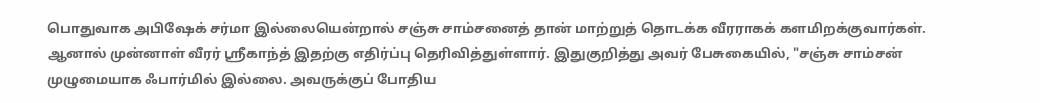பொதுவாக அபிஷேக் சர்மா இல்லையென்றால் சஞ்சு சாம்சனைத் தான் மாற்றுத் தொடக்க வீரராகக் களமிறக்குவார்கள். ஆனால் முன்னாள் வீரர் ஸ்ரீகாந்த் இதற்கு எதிர்ப்பு தெரிவித்துள்ளார். இதுகுறித்து அவர் பேசுகையில், "சஞ்சு சாம்சன் முழுமையாக ஃபார்மில் இல்லை. அவருக்குப் போதிய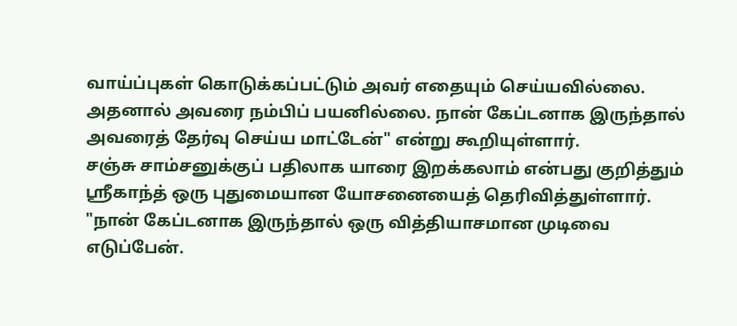வாய்ப்புகள் கொடுக்கப்பட்டும் அவர் எதையும் செய்யவில்லை. அதனால் அவரை நம்பிப் பயனில்லை. நான் கேப்டனாக இருந்தால் அவரைத் தேர்வு செய்ய மாட்டேன்" என்று கூறியுள்ளார்.
சஞ்சு சாம்சனுக்குப் பதிலாக யாரை இறக்கலாம் என்பது குறித்தும் ஸ்ரீகாந்த் ஒரு புதுமையான யோசனையைத் தெரிவித்துள்ளார். "நான் கேப்டனாக இருந்தால் ஒரு வித்தியாசமான முடிவை எடுப்பேன்.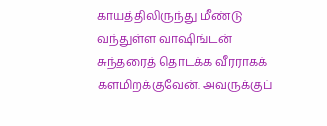காயத்திலிருந்து மீண்டு வந்துள்ள வாஷிங்டன் சுந்தரைத் தொடக்க வீரராகக் களமிறக்குவேன். அவருக்குப்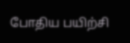போதிய பயிற்சி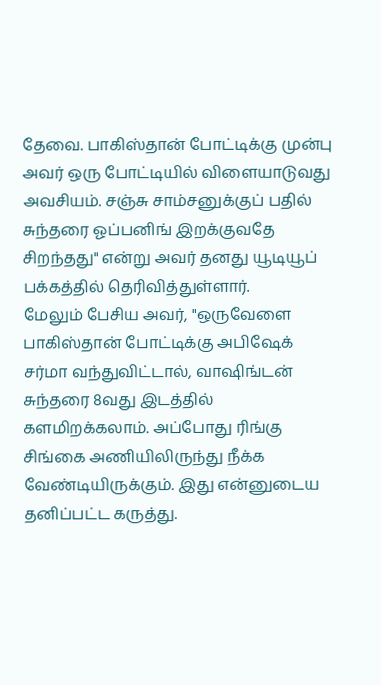தேவை. பாகிஸ்தான் போட்டிக்கு முன்பு அவர் ஒரு போட்டியில் விளையாடுவது அவசியம். சஞ்சு சாம்சனுக்குப் பதில் சுந்தரை ஓப்பனிங் இறக்குவதே சிறந்தது" என்று அவர் தனது யூடியூப் பக்கத்தில் தெரிவித்துள்ளார்.
மேலும் பேசிய அவர், "ஒருவேளை பாகிஸ்தான் போட்டிக்கு அபிஷேக் சர்மா வந்துவிட்டால், வாஷிங்டன் சுந்தரை 8வது இடத்தில் களமிறக்கலாம். அப்போது ரிங்கு சிங்கை அணியிலிருந்து நீக்க வேண்டியிருக்கும். இது என்னுடைய தனிப்பட்ட கருத்து.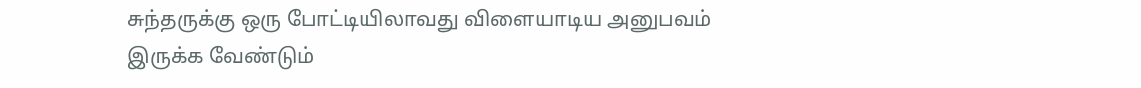சுந்தருக்கு ஒரு போட்டியிலாவது விளையாடிய அனுபவம் இருக்க வேண்டும்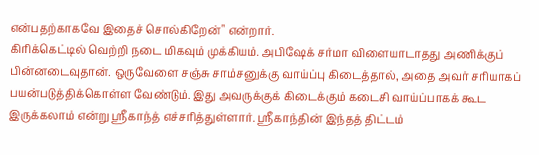என்பதற்காகவே இதைச் சொல்கிறேன்" என்றார்.
கிரிக்கெட்டில் வெற்றி நடை மிகவும் முக்கியம். அபிஷேக் சர்மா விளையாடாதது அணிக்குப் பின்னடைவுதான். ஒருவேளை சஞ்சு சாம்சனுக்கு வாய்ப்பு கிடைத்தால், அதை அவர் சரியாகப் பயன்படுத்திக்கொள்ள வேண்டும். இது அவருக்குக் கிடைக்கும் கடைசி வாய்ப்பாகக் கூட இருக்கலாம் என்று ஸ்ரீகாந்த் எச்சரித்துள்ளார். ஸ்ரீகாந்தின் இந்தத் திட்டம்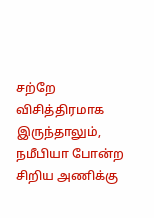சற்றே விசித்திரமாக இருந்தாலும், நமீபியா போன்ற சிறிய அணிக்கு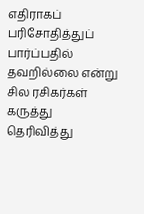எதிராகப் பரிசோதித்துப் பார்ப்பதில் தவறில்லை என்று சில ரசிகர்கள் கருத்து தெரிவித்து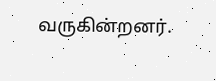வருகின்றனர்.